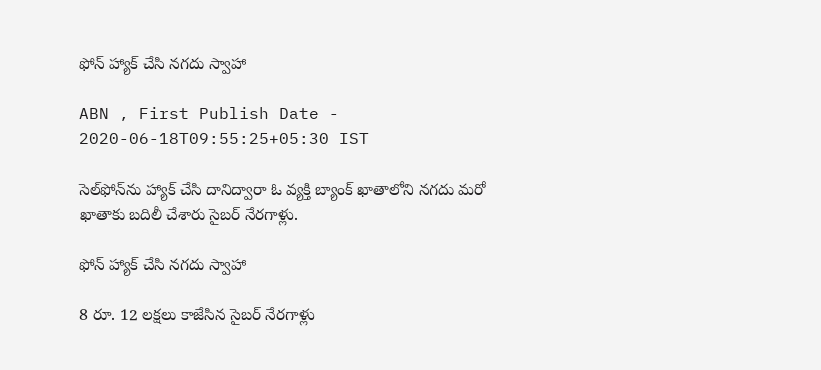ఫోన్‌ హ్యాక్‌ చేసి నగదు స్వాహా

ABN , First Publish Date - 2020-06-18T09:55:25+05:30 IST

సెల్‌ఫోన్‌ను హ్యాక్‌ చేసి దానిద్వారా ఓ వ్యక్తి బ్యాంక్‌ ఖాతాలోని నగదు మరో ఖాతాకు బదిలీ చేశారు సైబర్‌ నేరగాళ్లు.

ఫోన్‌ హ్యాక్‌ చేసి నగదు స్వాహా

8 రూ. 12 లక్షలు కాజేసిన సైబర్‌ నేరగాళ్లు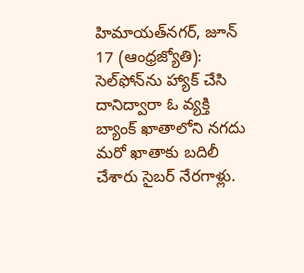హిమాయత్‌నగర్‌, జూన్‌ 17 (ఆంధ్రజ్యోతి): సెల్‌ఫోన్‌ను హ్యాక్‌ చేసి దానిద్వారా ఓ వ్యక్తి బ్యాంక్‌ ఖాతాలోని నగదు మరో ఖాతాకు బదిలీ చేశారు సైబర్‌ నేరగాళ్లు.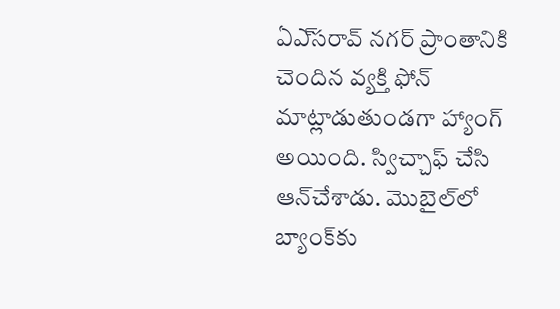ఏఎ్‌సరావ్‌ నగర్‌ ప్రాంతానికి చెందిన వ్యక్తి ఫోన్‌ మాట్లాడుతుండగా హ్యాంగ్‌ అయింది. స్విచ్చాఫ్‌ చేసి ఆన్‌చేశాడు. మొబైల్‌లో బ్యాంక్‌కు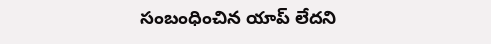సంబంధించిన యాప్‌ లేదని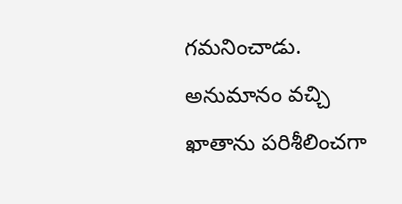గమనించాడు. అనుమానం వచ్చి ఖాతాను పరిశీలించగా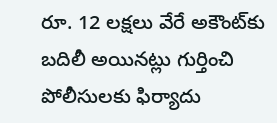రూ. 12 లక్షలు వేరే అకౌంట్‌కు బదిలీ అయినట్లు గుర్తించి పోలీసులకు ఫిర్యాదు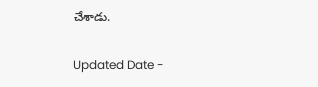చేశాడు.

Updated Date -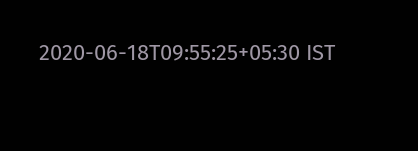2020-06-18T09:55:25+05:30 IST